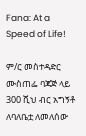Fana: At a Speed of Life!

ም/ር መስተዳድር ሙስጠፌ ባጃጅ ላይ 300 ሺህ ብር አግኝቶ ለባለቤቷ ለመለሰው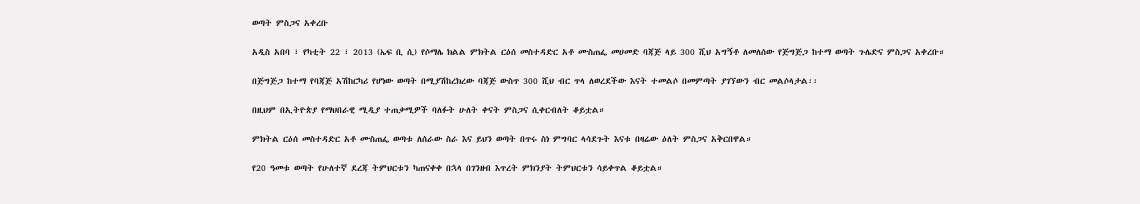ወጣት ምስጋና አቀረቡ

አዲስ አበባ ፣ የካቲት 22 ፣ 2013 (ኤፍ ቢ ሲ) የሶማሌ ክልል ምክትል ርዕሰ መስተዳድር አቶ ሙስጠፌ መሀመድ ባጃጅ ላይ 300 ሺህ አግኝቶ ለመለሰው የጅግጅጋ ከተማ ወጣት ጉሌድና ምስጋና አቀረቡ።

በጅግጅጋ ከተማ የባጃጅ አሽከርካሪ የሆነው ወጣት በሚያሽከረክረው ባጃጅ ውስጥ 300 ሺህ ብር ጥላ ለወረደችው እናት ተመልሶ በመምጣት ያገኘውን ብር መልሶላታል፡፡

በዚህም በኢትዮጵያ የማህበራዊ ሚዲያ ተጠቃሚዎች ባለፉት ሁለት ቀናት ምስጋና ሲቀርብለት ቆይቷል።

ምክትል ርዕሰ መስተዳድር አቶ ሙስጠፌ ወጣቱ ለሰራው ስራ እና ይህን ወጣት በጥሩ ስነ ምግባር ላሳደጉት እናቱ በዛሬው ዕለት ምስጋና አቅርበዋል።

የ20 ዓመቱ ወጣት የሁለተኛ ደረጃ ትምህርቱን ካጠናቀቀ በኋላ በገንዘብ እጥረት ምክንያት ትምህርቱን ሳይቀጥል ቆይቷል።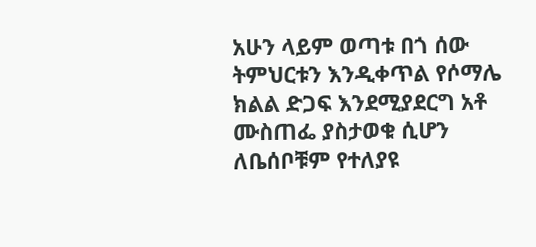አሁን ላይም ወጣቱ በጎ ሰው ትምህርቱን እንዲቀጥል የሶማሌ ክልል ድጋፍ እንደሚያደርግ አቶ ሙስጠፌ ያስታወቁ ሲሆን ለቤሰቦቹም የተለያዩ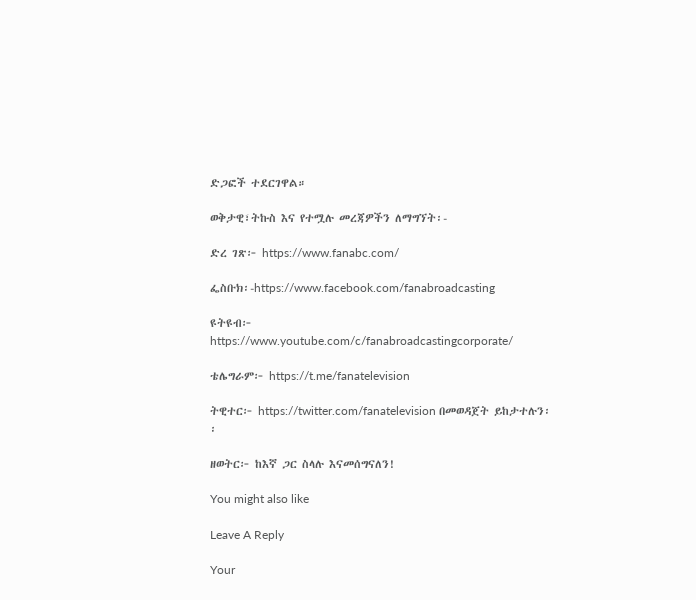ድጋፎች ተደርገዋል።

ወቅታዊ፣ትኩስ እና የተሟሉ መረጃዎችን ለማግኘት፡-

ድረ ገጽ፦ https://www.fanabc.com/

ፌስቡክ፡-https://www.facebook.com/fanabroadcasting

ዩትዩብ፦ https://www.youtube.com/c/fanabroadcastingcorporate/

ቴሌግራም፦ https://t.me/fanatelevision

ትዊተር፦ https://twitter.com/fanatelevision በመወዳጀት ይከታተሉን፡፡

ዘወትር፦ ከእኛ ጋር ስላሉ እናመሰግናለን!

You might also like

Leave A Reply

Your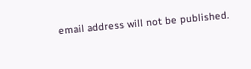email address will not be published.